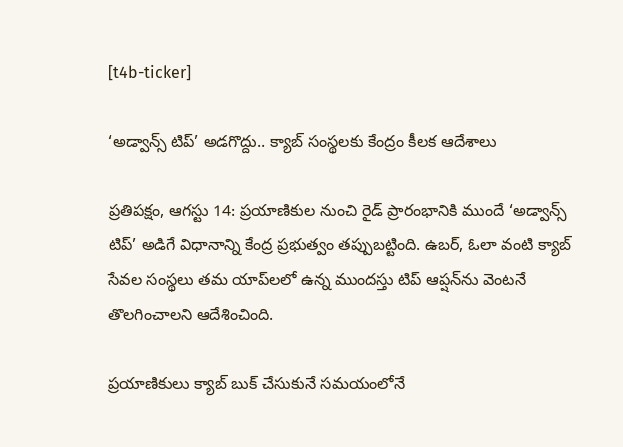[t4b-ticker]

‘అడ్వాన్స్ టిప్’ అడగొద్దు.. క్యాబ్ సంస్థలకు కేంద్రం కీలక ఆదేశాలు

ప్రతిపక్షం, ఆగస్టు 14: ప్రయాణికుల నుంచి రైడ్‌ ప్రారంభానికి ముందే ‘అడ్వాన్స్ టిప్’ అడిగే విధానాన్ని కేంద్ర ప్రభుత్వం తప్పుబట్టింది. ఉబర్, ఓలా వంటి క్యాబ్ సేవల సంస్థలు తమ యాప్‌లలో ఉన్న ముందస్తు టిప్‌ ఆప్షన్‌ను వెంటనే తొలగించాలని ఆదేశించింది.

ప్రయాణికులు క్యాబ్‌ బుక్‌ చేసుకునే సమయంలోనే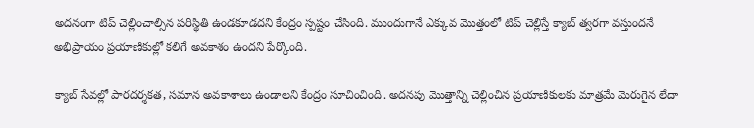అదనంగా టిప్‌ చెల్లించాల్సిన పరిస్థితి ఉండకూడదని కేంద్రం స్పష్టం చేసింది. ముందుగానే ఎక్కువ మొత్తంలో టిప్‌ చెల్లిస్తే క్యాబ్‌ త్వరగా వస్తుందనే అభిప్రాయం ప్రయాణికుల్లో కలిగే అవకాశం ఉందని పేర్కొంది.

క్యాబ్‌ సేవల్లో పారదర్శకత, సమాన అవకాశాలు ఉండాలని కేంద్రం సూచించింది. అదనపు మొత్తాన్ని చెల్లించిన ప్రయాణికులకు మాత్రమే మెరుగైన లేదా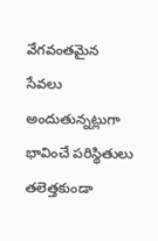వేగవంతమైన సేవలు అందుతున్నట్లుగా భావించే పరిస్థితులు తలెత్తకుండా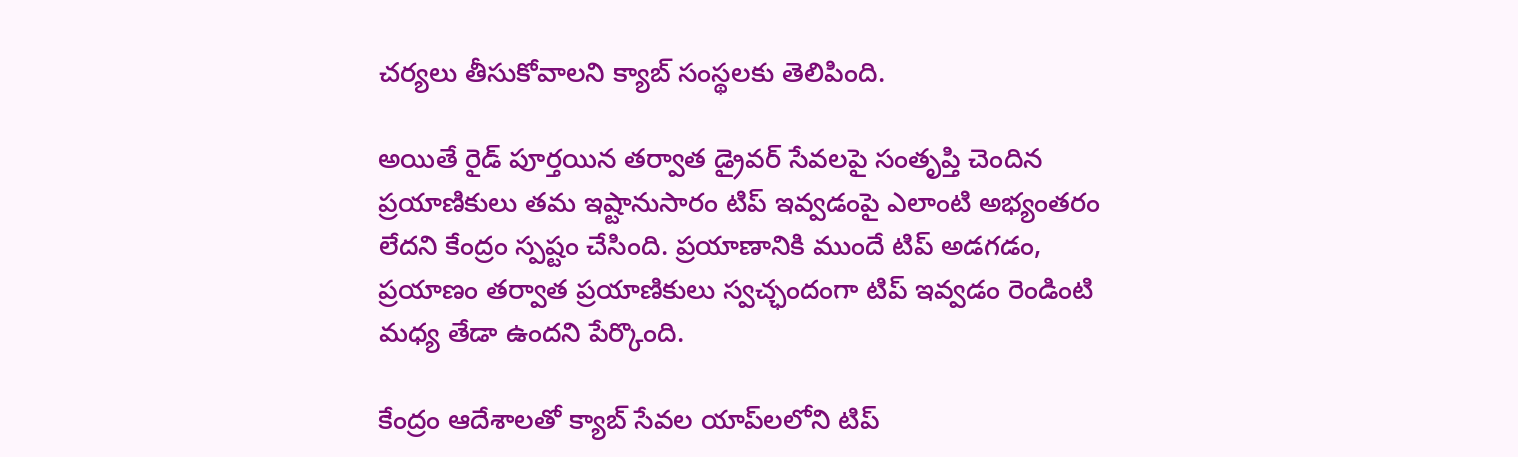చర్యలు తీసుకోవాలని క్యాబ్‌ సంస్థలకు తెలిపింది.

అయితే రైడ్‌ పూర్తయిన తర్వాత డ్రైవర్‌ సేవలపై సంతృప్తి చెందిన ప్రయాణికులు తమ ఇష్టానుసారం టిప్‌ ఇవ్వడంపై ఎలాంటి అభ్యంతరం లేదని కేంద్రం స్పష్టం చేసింది. ప్రయాణానికి ముందే టిప్‌ అడగడం, ప్రయాణం తర్వాత ప్రయాణికులు స్వచ్ఛందంగా టిప్‌ ఇవ్వడం రెండింటి మధ్య తేడా ఉందని పేర్కొంది.

కేంద్రం ఆదేశాలతో క్యాబ్‌ సేవల యాప్‌లలోని టిప్‌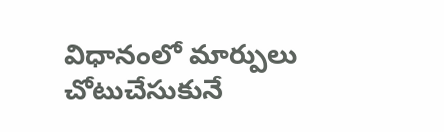విధానంలో మార్పులు చోటుచేసుకునే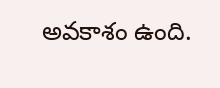అవకాశం ఉంది.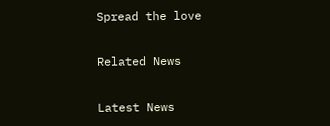Spread the love

Related News

Latest News